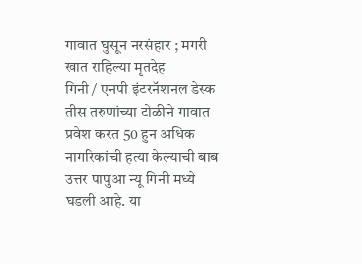गावात घुसून नरसंहार ; मगरी खात राहिल्या मृतदेह
गिनी / एनपी इंटरनॅशनल डेस्क
तीस तरुणांच्या टोळीने गावात प्रवेश करत 50 हुन अधिक नागरिकांची हत्या केल्याची बाब उत्तर पापुआ न्यू गिनी मध्ये घडली आहे. या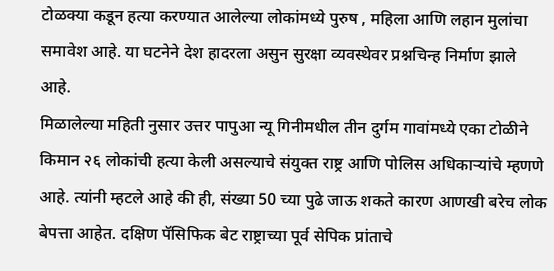टोळक्या कडून हत्या करण्यात आलेल्या लोकांमध्ये पुरुष , महिला आणि लहान मुलांचा समावेश आहे. या घटनेने देश हादरला असुन सुरक्षा व्यवस्थेवर प्रश्नचिन्ह निर्माण झाले आहे.
मिळालेल्या महिती नुसार उत्तर पापुआ न्यू गिनीमधील तीन दुर्गम गावांमध्ये एका टोळीने किमान २६ लोकांची हत्या केली असल्याचे संयुक्त राष्ट्र आणि पोलिस अधिकाऱ्यांचे म्हणणे आहे. त्यांनी म्हटले आहे की ही, संख्या 50 च्या पुढे जाऊ शकते कारण आणखी बरेच लोक बेपत्ता आहेत. दक्षिण पॅसिफिक बेट राष्ट्राच्या पूर्व सेपिक प्रांताचे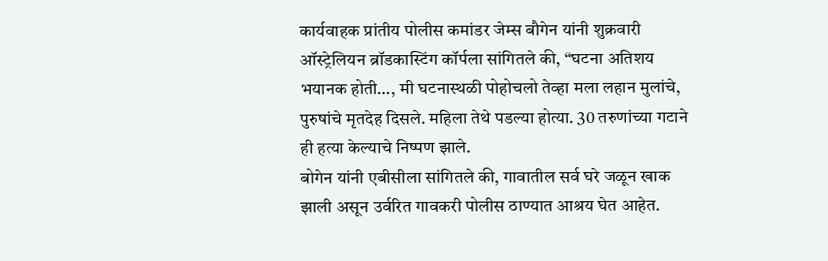कार्यवाहक प्रांतीय पोलीस कमांडर जेम्स बौगेन यांनी शुक्रवारी ऑस्ट्रेलियन ब्रॉडकास्टिंग कॉर्पला सांगितले की, “घटना अतिशय भयानक होती…, मी घटनास्थळी पोहोचलो तेव्हा मला लहान मुलांचे, पुरुषांचे मृतदेह दिसले. महिला तेथे पडल्या होत्या. 30 तरुणांच्या गटाने ही हत्या केल्याचे निष्पण झाले.
बोगेन यांनी एबीसीला सांगितले की, गावातील सर्व घरे जळून खाक झाली असून उर्वरित गावकरी पोलीस ठाण्यात आश्रय घेत आहेत.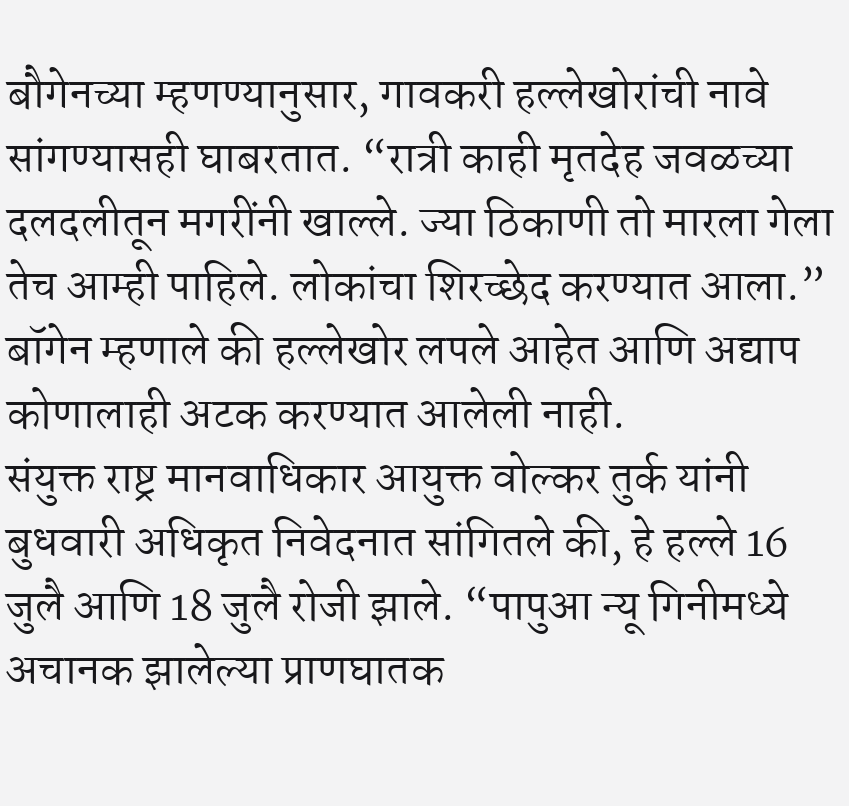बौगेनच्या म्हणण्यानुसार, गावकरी हल्लेखोरांची नावे सांगण्यासही घाबरतात. “रात्री काही मृतदेह जवळच्या दलदलीतून मगरींनी खाल्ले. ज्या ठिकाणी तो मारला गेला तेच आम्ही पाहिले. लोकांचा शिरच्छेद करण्यात आला.” बॉगेन म्हणाले की हल्लेखोर लपले आहेत आणि अद्याप कोणालाही अटक करण्यात आलेली नाही.
संयुक्त राष्ट्र मानवाधिकार आयुक्त वोल्कर तुर्क यांनी बुधवारी अधिकृत निवेदनात सांगितले की, हे हल्ले 16 जुलै आणि 18 जुलै रोजी झाले. “पापुआ न्यू गिनीमध्ये अचानक झालेल्या प्राणघातक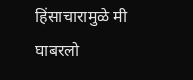हिंसाचारामुळे मी घाबरलो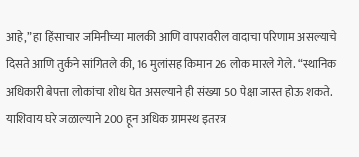आहे,” हा हिंसाचार जमिनीच्या मालकी आणि वापरावरील वादाचा परिणाम असल्याचे दिसते आणि तुर्कने सांगितले की, 16 मुलांसह किमान 26 लोक मारले गेले. “स्थानिक अधिकारी बेपत्ता लोकांचा शोध घेत असल्याने ही संख्या 50 पेक्षा जास्त होऊ शकते. याशिवाय घरे जळाल्याने 200 हून अधिक ग्रामस्थ इतरत्र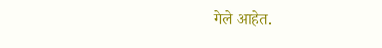गेले आहेत.